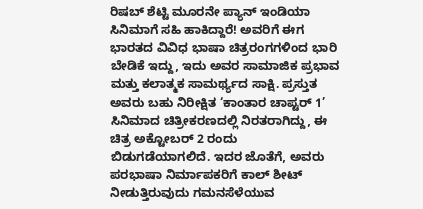ರಿಷಬ್ ಶೆಟ್ಟಿ ಮೂರನೇ ಪ್ಯಾನ್ ಇಂಡಿಯಾ ಸಿನಿಮಾಗೆ ಸಹಿ ಹಾಕಿದ್ದಾರೆ! ಅವರಿಗೆ ಈಗ ಭಾರತದ ವಿವಿಧ ಭಾಷಾ ಚಿತ್ರರಂಗಗಳಿಂದ ಭಾರಿ ಬೇಡಿಕೆ ಇದ್ದು, ಇದು ಅವರ ಸಾಮಾಜಿಕ ಪ್ರಭಾವ ಮತ್ತು ಕಲಾತ್ಮಕ ಸಾಮರ್ಥ್ಯದ ಸಾಕ್ಷಿ. ಪ್ರಸ್ತುತ ಅವರು ಬಹು ನಿರೀಕ್ಷಿತ ‘ಕಾಂತಾರ ಚಾಪ್ಟರ್ 1’ ಸಿನಿಮಾದ ಚಿತ್ರೀಕರಣದಲ್ಲಿ ನಿರತರಾಗಿದ್ದು, ಈ ಚಿತ್ರ ಅಕ್ಟೋಬರ್ 2 ರಂದು ಬಿಡುಗಡೆಯಾಗಲಿದೆ. ಇದರ ಜೊತೆಗೆ, ಅವರು ಪರಭಾಷಾ ನಿರ್ಮಾಪಕರಿಗೆ ಕಾಲ್ ಶೀಟ್ ನೀಡುತ್ತಿರುವುದು ಗಮನಸೆಳೆಯುವ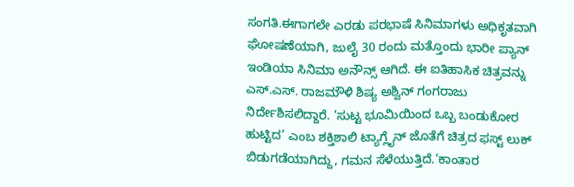ಸಂಗತಿ.ಈಗಾಗಲೇ ಎರಡು ಪರಭಾಷೆ ಸಿನಿಮಾಗಳು ಅಧಿಕೃತವಾಗಿ ಘೋಷಣೆಯಾಗಿ, ಜುಲೈ 30 ರಂದು ಮತ್ತೊಂದು ಭಾರೀ ಪ್ಯಾನ್ ಇಂಡಿಯಾ ಸಿನಿಮಾ ಅನೌನ್ಸ್ ಆಗಿದೆ. ಈ ಐತಿಹಾಸಿಕ ಚಿತ್ರವನ್ನು ಎಸ್.ಎಸ್. ರಾಜಮೌಳಿ ಶಿಷ್ಯ ಅಶ್ವಿನ್ ಗಂಗರಾಜು ನಿರ್ದೇಶಿಸಲಿದ್ದಾರೆ. ‘ಸುಟ್ಟ ಭೂಮಿಯಿಂದ ಒಬ್ಬ ಬಂಡುಕೋರ ಹುಟ್ಟಿದ’ ಎಂಬ ಶಕ್ತಿಶಾಲಿ ಟ್ಯಾಗ್ಲೈನ್ ಜೊತೆಗೆ ಚಿತ್ರದ ಫಸ್ಟ್ ಲುಕ್ ಬಿಡುಗಡೆಯಾಗಿದ್ದು, ಗಮನ ಸೆಳೆಯುತ್ತಿದೆ.‘ಕಾಂತಾರ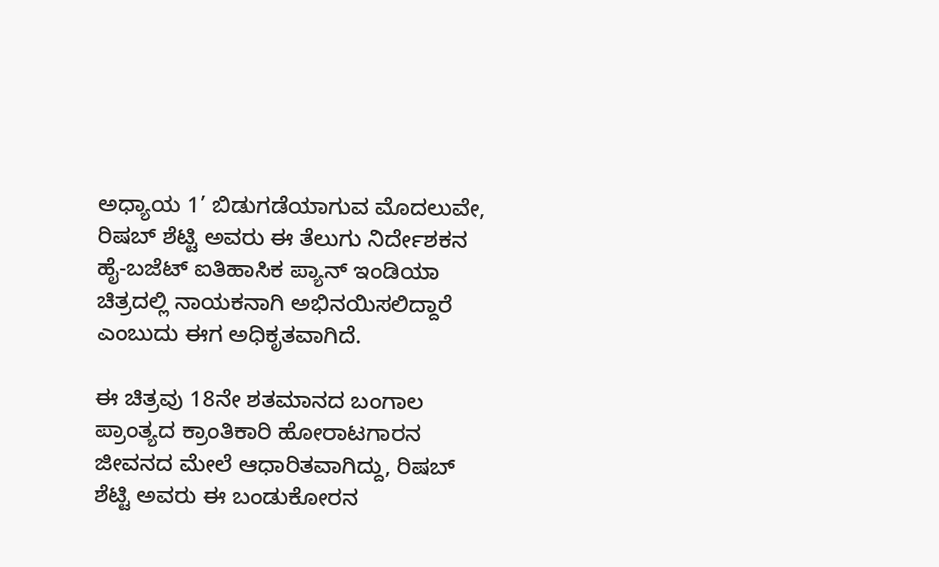ಅಧ್ಯಾಯ 1’ ಬಿಡುಗಡೆಯಾಗುವ ಮೊದಲುವೇ, ರಿಷಬ್ ಶೆಟ್ಟಿ ಅವರು ಈ ತೆಲುಗು ನಿರ್ದೇಶಕನ ಹೈ-ಬಜೆಟ್ ಐತಿಹಾಸಿಕ ಪ್ಯಾನ್ ಇಂಡಿಯಾ ಚಿತ್ರದಲ್ಲಿ ನಾಯಕನಾಗಿ ಅಭಿನಯಿಸಲಿದ್ದಾರೆ ಎಂಬುದು ಈಗ ಅಧಿಕೃತವಾಗಿದೆ.

ಈ ಚಿತ್ರವು 18ನೇ ಶತಮಾನದ ಬಂಗಾಲ ಪ್ರಾಂತ್ಯದ ಕ್ರಾಂತಿಕಾರಿ ಹೋರಾಟಗಾರನ ಜೀವನದ ಮೇಲೆ ಆಧಾರಿತವಾಗಿದ್ದು, ರಿಷಬ್ ಶೆಟ್ಟಿ ಅವರು ಈ ಬಂಡುಕೋರನ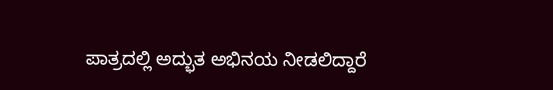ಪಾತ್ರದಲ್ಲಿ ಅದ್ಭುತ ಅಭಿನಯ ನೀಡಲಿದ್ದಾರೆ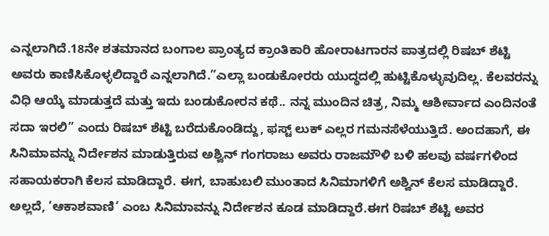ಎನ್ನಲಾಗಿದೆ.18ನೇ ಶತಮಾನದ ಬಂಗಾಲ ಪ್ರಾಂತ್ಯದ ಕ್ರಾಂತಿಕಾರಿ ಹೋರಾಟಗಾರನ ಪಾತ್ರದಲ್ಲಿ ರಿಷಬ್ ಶೆಟ್ಟಿ ಅವರು ಕಾಣಿಸಿಕೊಳ್ಳಲಿದ್ದಾರೆ ಎನ್ನಲಾಗಿದೆ.”ಎಲ್ಲಾ ಬಂಡುಕೋರರು ಯುದ್ಧದಲ್ಲಿ ಹುಟ್ಟಿಕೊಳ್ಳುವುದಿಲ್ಲ. ಕೆಲವರನ್ನು ವಿಧಿ ಆಯ್ಕೆ ಮಾಡುತ್ತದೆ ಮತ್ತು ಇದು ಬಂಡುಕೋರನ ಕಥೆ.. ನನ್ನ ಮುಂದಿನ ಚಿತ್ರ, ನಿಮ್ಮ ಆಶೀರ್ವಾದ ಎಂದಿನಂತೆ ಸದಾ ಇರಲಿ” ಎಂದು ರಿಷಬ್ ಶೆಟ್ಟಿ ಬರೆದುಕೊಂಡಿದ್ದು, ಫಸ್ಟ್ ಲುಕ್ ಎಲ್ಲರ ಗಮನಸೆಳೆಯುತ್ತಿದೆ. ಅಂದಹಾಗೆ, ಈ ಸಿನಿಮಾವನ್ನು ನಿರ್ದೇಶನ ಮಾಡುತ್ತಿರುವ ಅಶ್ವಿನ್ ಗಂಗರಾಜು ಅವರು ರಾಜಮೌಳಿ ಬಳಿ ಹಲವು ವರ್ಷಗಳಿಂದ ಸಹಾಯಕರಾಗಿ ಕೆಲಸ ಮಾಡಿದ್ದಾರೆ. ಈಗ, ಬಾಹುಬಲಿ ಮುಂತಾದ ಸಿನಿಮಾಗಳಿಗೆ ಅಶ್ವಿನ್ ಕೆಲಸ ಮಾಡಿದ್ದಾರೆ. ಅಲ್ಲದೆ, ‘ಆಕಾಶವಾಣಿ’ ಎಂಬ ಸಿನಿಮಾವನ್ನು ನಿರ್ದೇಶನ ಕೂಡ ಮಾಡಿದ್ದಾರೆ.ಈಗ ರಿಷಬ್ ಶೆಟ್ಟಿ ಅವರ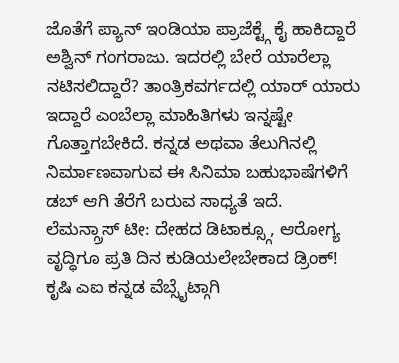ಜೊತೆಗೆ ಪ್ಯಾನ್ ಇಂಡಿಯಾ ಪ್ರಾಜೆಕ್ಟ್ಗೆ ಕೈ ಹಾಕಿದ್ದಾರೆ ಅಶ್ವಿನ್ ಗಂಗರಾಜು. ಇದರಲ್ಲಿ ಬೇರೆ ಯಾರೆಲ್ಲಾ ನಟಿಸಲಿದ್ದಾರೆ? ತಾಂತ್ರಿಕವರ್ಗದಲ್ಲಿ ಯಾರ್ ಯಾರು ಇದ್ದಾರೆ ಎಂಬೆಲ್ಲಾ ಮಾಹಿತಿಗಳು ಇನ್ನಷ್ಟೇ ಗೊತ್ತಾಗಬೇಕಿದೆ. ಕನ್ನಡ ಅಥವಾ ತೆಲುಗಿನಲ್ಲಿ ನಿರ್ಮಾಣವಾಗುವ ಈ ಸಿನಿಮಾ ಬಹುಭಾಷೆಗಳಿಗೆ ಡಬ್ ಆಗಿ ತೆರೆಗೆ ಬರುವ ಸಾಧ್ಯತೆ ಇದೆ.
ಲೆಮನ್ಗ್ರಾಸ್ ಟೀ: ದೇಹದ ಡಿಟಾಕ್ಸ್ಗೂ, ಆರೋಗ್ಯ ವೃದ್ಧಿಗೂ ಪ್ರತಿ ದಿನ ಕುಡಿಯಲೇಬೇಕಾದ ಡ್ರಿಂಕ್!
ಕೃಷಿ ಎಐ ಕನ್ನಡ ವೆಬ್ಸೈಟ್ಗಾಗಿ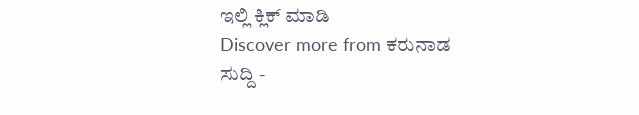ಇಲ್ಲಿ ಕ್ಲಿಕ್ ಮಾಡಿ
Discover more from ಕರುನಾಡ ಸುದ್ದಿ -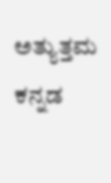ಅತ್ಯುತ್ತಮ ಕನ್ನಡ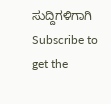ಸುದ್ದಿಗಳಿಗಾಗಿ
Subscribe to get the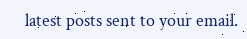latest posts sent to your email.